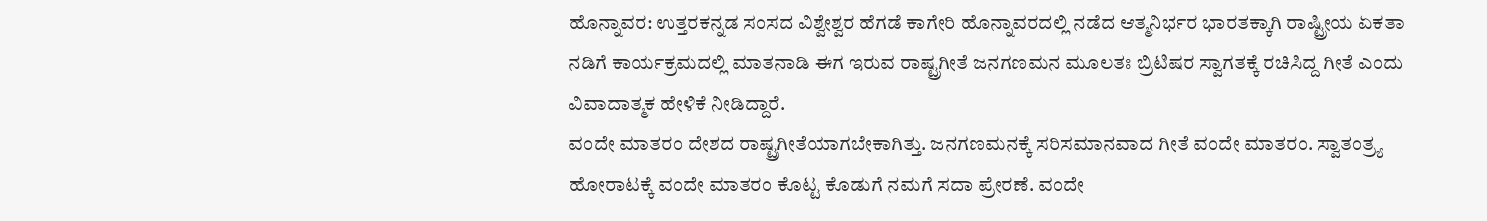ಹೊನ್ನಾವರ: ಉತ್ತರಕನ್ನಡ ಸಂಸದ ವಿಶ್ವೇಶ್ವರ ಹೆಗಡೆ ಕಾಗೇರಿ ಹೊನ್ನಾವರದಲ್ಲಿ ನಡೆದ ಆತ್ಮನಿರ್ಭರ ಭಾರತಕ್ಕಾಗಿ ರಾಷ್ಟ್ರೀಯ ಏಕತಾ ನಡಿಗೆ ಕಾರ್ಯಕ್ರಮದಲ್ಲಿ ಮಾತನಾಡಿ ಈಗ ಇರುವ ರಾಷ್ಟ್ರಗೀತೆ ಜನಗಣಮನ ಮೂಲತಃ ಬ್ರಿಟಿಷರ ಸ್ವಾಗತಕ್ಕೆ ರಚಿಸಿದ್ದ ಗೀತೆ ಎಂದು ವಿವಾದಾತ್ಮಕ ಹೇಳಿಕೆ ನೀಡಿದ್ದಾರೆ.
ವಂದೇ ಮಾತರಂ ದೇಶದ ರಾಷ್ಟ್ರಗೀತೆಯಾಗಬೇಕಾಗಿತ್ತು. ಜನಗಣಮನಕ್ಕೆ ಸರಿಸಮಾನವಾದ ಗೀತೆ ವಂದೇ ಮಾತರಂ. ಸ್ವಾತಂತ್ರ್ಯ ಹೋರಾಟಕ್ಕೆ ವಂದೇ ಮಾತರಂ ಕೊಟ್ಟ ಕೊಡುಗೆ ನಮಗೆ ಸದಾ ಪ್ರೇರಣೆ. ವಂದೇ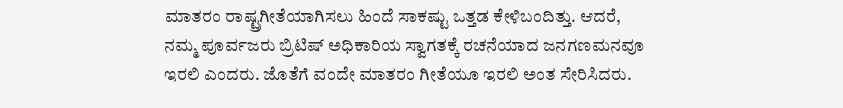ಮಾತರಂ ರಾಷ್ಟ್ರಗೀತೆಯಾಗಿಸಲು ಹಿಂದೆ ಸಾಕಷ್ಟು ಒತ್ತಡ ಕೇಳಿಬಂದಿತ್ತು. ಆದರೆ, ನಮ್ಮ ಪೂರ್ವಜರು ಬ್ರಿಟಿಷ್ ಅಧಿಕಾರಿಯ ಸ್ವಾಗತಕ್ಕೆ ರಚನೆಯಾದ ಜನಗಣಮನವೂ ಇರಲಿ ಎಂದರು. ಜೊತೆಗೆ ವಂದೇ ಮಾತರಂ ಗೀತೆಯೂ ಇರಲಿ ಅಂತ ಸೇರಿಸಿದರು.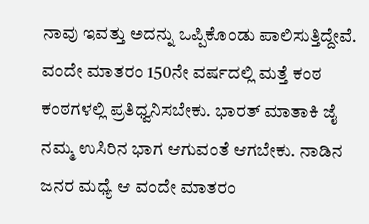ನಾವು ಇವತ್ತು ಅದನ್ನು ಒಪ್ಪಿಕೊಂಡು ಪಾಲಿಸುತ್ತಿದ್ದೇವೆ. ವಂದೇ ಮಾತರಂ 150ನೇ ವರ್ಷದಲ್ಲಿ ಮತ್ತೆ ಕಂಠ ಕಂಠಗಳಲ್ಲಿ ಪ್ರತಿಧ್ವನಿಸಬೇಕು. ಭಾರತ್ ಮಾತಾಕಿ ಜೈ ನಮ್ಮ ಉಸಿರಿನ ಭಾಗ ಆಗುವಂತೆ ಆಗಬೇಕು. ನಾಡಿನ ಜನರ ಮಧ್ಯೆ ಆ ವಂದೇ ಮಾತರಂ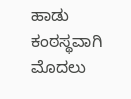ಹಾಡು ಕಂಠಸ್ಥವಾಗಿ ಮೊದಲು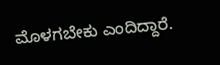ಮೊಳಗಬೇಕು ಎಂದಿದ್ದಾರೆ.